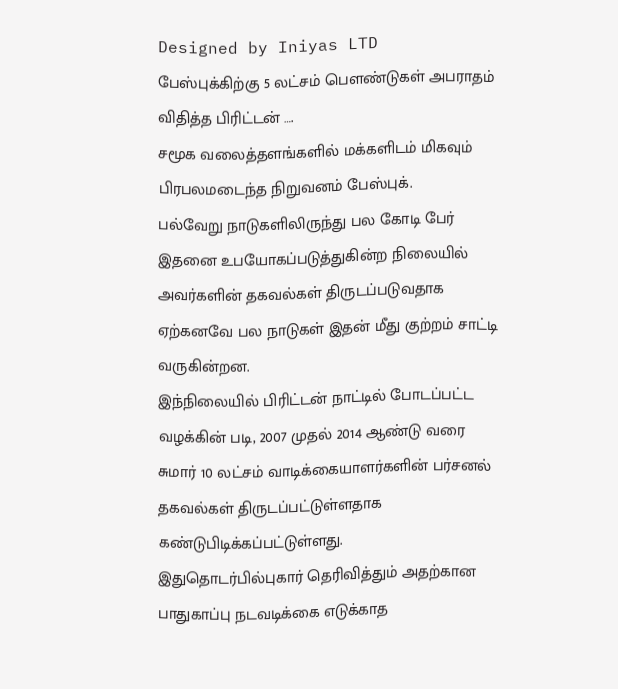Designed by Iniyas LTD
பேஸ்புக்கிற்கு 5 லட்சம் பௌண்டுகள் அபராதம் விதித்த பிரிட்டன் ….
சமூக வலைத்தளங்களில் மக்களிடம் மிகவும் பிரபலமடைந்த நிறுவனம் பேஸ்புக்.
பல்வேறு நாடுகளிலிருந்து பல கோடி பேர் இதனை உபயோகப்படுத்துகின்ற நிலையில் அவர்களின் தகவல்கள் திருடப்படுவதாக ஏற்கனவே பல நாடுகள் இதன் மீது குற்றம் சாட்டி வருகின்றன.
இந்நிலையில் பிரிட்டன் நாட்டில் போடப்பட்ட வழக்கின் படி, 2007 முதல் 2014 ஆண்டு வரை சுமார் 10 லட்சம் வாடிக்கையாளர்களின் பர்சனல் தகவல்கள் திருடப்பட்டுள்ளதாக கண்டுபிடிக்கப்பட்டுள்ளது.
இதுதொடர்பில்புகார் தெரிவித்தும் அதற்கான பாதுகாப்பு நடவடிக்கை எடுக்காத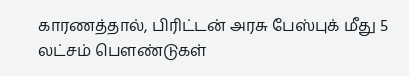காரணத்தால், பிரிட்டன் அரசு பேஸ்புக் மீது 5 லட்சம் பௌண்டுகள்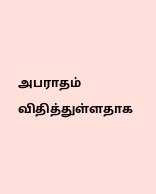அபராதம் விதித்துள்ளதாக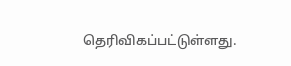தெரிவிகப்பட்டுள்ளது.